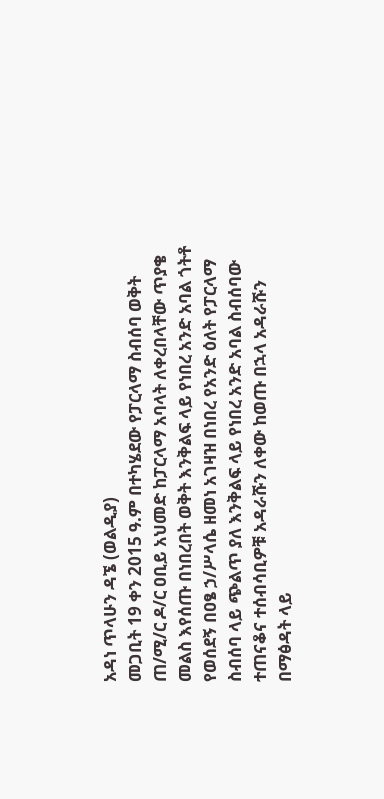አዳነ ጥላሁን ዳኜ (ወልዲያ)
መጋቢት 19 ቀን 2015 ዓ.ም በተካሄደው የፓርላማ ስብሰባ ወቅት ጠ/ሚ/ር ዶ/ር ዐቢይ አህመድ ከፓርላማ አባላት ለቀረበላቸው ጥያቄ መልስ እየሰጡ በነበረበት ወቅት እንቅልፍ ላይ የነበረ አንድ አባል ጎትቶ የወሰደኝ በዐፄ ኃ/ሥላሴ ዘመነ አገዛዝ በነበረ የአንድ ዕለት የፓርላማ ስብሰባ ላይ ጭልጥ ያለ እንቅልፍ ላይ የነበረ አንድ አባል ስብሰባው ተጠናቆና ተሰብሳቢዎቹ አዳራሹን ለቀው ከወጡ በኋላ አዳራሹን በማፅዳት ላይ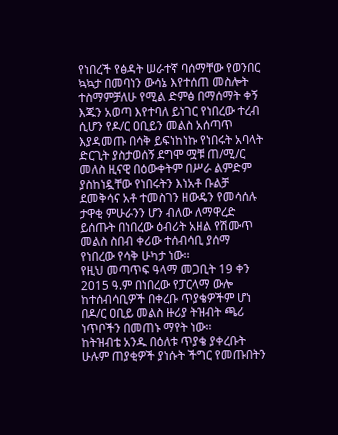የነበረች የፅዳት ሠራተኛ ባሰማቸው የወንበር ኳኳታ በመባነን ውሳኔ እየተሰጠ መስሎት ተስማምቻለሁ የሚል ድምፅ በማሰማት ቀኝ እጁን አወጣ እየተባለ ይነገር የነበረው ተረብ ሲሆን የዶ/ር ዐቢይን መልስ አሰጣጥ እያዳመጡ በሳቅ ይፍነከነኩ የነበሩት አባላት ድርጊት ያስታወሰኝ ደግሞ ሟቹ ጠ/ሚ/ር መለስ ዚናዊ በዕውቀትም በሥራ ልምድም ያስከነዷቸው የነበሩትን እነአቶ ቡልቻ ደመቅሳና አቶ ተመስገን ዘውዴን የመሳሰሉ ታዋቂ ምሁራንን ሆን ብለው ለማዋረድ ይሰጡት በነበረው ዕብሪት አዘል የሽሙጥ መልስ ስበብ ቀሪው ተሰብሳቢ ያሰማ የነበረው የሳቅ ሁካታ ነው፡፡
የዚህ መጣጥፍ ዓላማ መጋቢት 19 ቀን 2015 ዓ.ም በነበረው የፓርላማ ውሎ ከተሰብሳቢዎች በቀረቡ ጥያቄዎችም ሆነ በዶ/ር ዐቢይ መልስ ዙሪያ ትዝብት ጫሪ ነጥቦችን በመጠኑ ማየት ነው፡፡
ከትዝብቴ አንዱ በዕለቱ ጥያቄ ያቀረቡት ሁሉም ጠያቂዎች ያነሱት ችግር የመጡበትን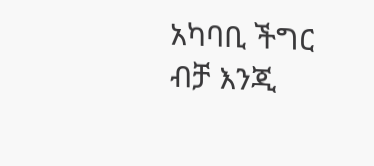አካባቢ ችግር ብቻ እንጂ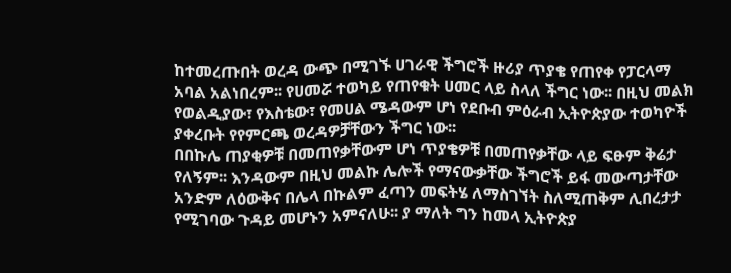ከተመረጡበት ወረዳ ውጭ በሚገኙ ሀገራዊ ችግሮች ዙሪያ ጥያቄ የጠየቀ የፓርላማ አባል አልነበረም፡፡ የሀመሯ ተወካይ የጠየቁት ሀመር ላይ ስላለ ችግር ነው፡፡ በዚህ መልክ የወልዲያው፣ የእስቴው፣ የመሀል ሜዳውም ሆነ የደቡብ ምዕራብ ኢትዮጵያው ተወካዮች ያቀረቡት የየምርጫ ወረዳዎቻቸውን ችግር ነው፡፡
በበኩሌ ጠያቂዎቹ በመጠየቃቸውም ሆነ ጥያቄዎቹ በመጠየቃቸው ላይ ፍፁም ቅሬታ የለኝም፡፡ እንዳውም በዚህ መልኩ ሌሎች የማናውቃቸው ችግሮች ይፋ መውጣታቸው አንድም ለዕውቅና በሌላ በኩልም ፈጣን መፍትሄ ለማስገኘት ስለሚጠቅም ሊበረታታ የሚገባው ጉዳይ መሆኑን አምናለሁ፡፡ ያ ማለት ግን ከመላ ኢትዮጵያ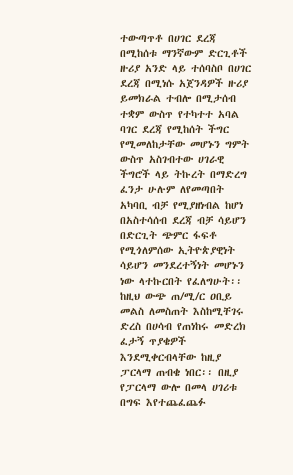ተውጣጥቶ በሀገር ደረጃ በሚከሰቱ ማንኛውም ድርጊቶች ዙሪያ አንድ ላይ ተሰባስቦ በሀገር ደረጃ በሚነሱ አጀንዳዎች ዙሪያ ይመክራል ተብሎ በሚታሰብ ተቋም ውስጥ የተካተተ አባል ባገር ደረጃ የሚከሰት ችግር የሚመለከታቸው መሆኑን ግምት ውስጥ አስገብተው ሀገራዊ ችግሮች ላይ ትኩረት በማድረግ ፈንታ ሁሉም ለየመጣበት አካባቢ ብቻ የሚያዘነብል ከሆነ በአስተሳሰብ ደረጃ ብቻ ሳይሆን በድርጊት ጭምር ፋፍቶ የሚጎለምሰው ኢትዮጵያዊነት ሳይሆን መንደረተኝነት መሆኑን ነው ላተኩርበት የፈለግሁት፡፡
ከዚህ ውጭ ጠ/ሚ/ር ዐቢይ መልስ ለመስጠት እስከሚቸገሩ ድረስ በሀሳብ የጠነከሩ መድረክ ፈታኝ ጥያቄዎች እንደሚቀርብላቸው ከዚያ ፓርላማ ጠብቄ ነበር፡፡ በዚያ የፓርላማ ውሎ በመላ ሀገሪቱ በግፍ እየተጨፈጨፉ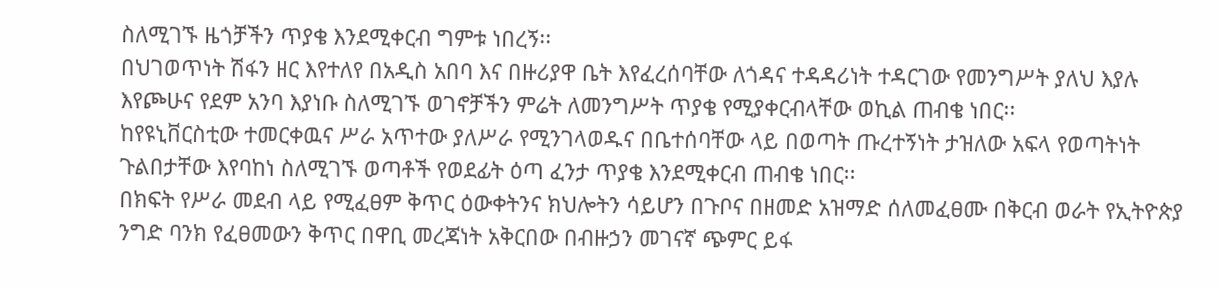ስለሚገኙ ዜጎቻችን ጥያቄ እንደሚቀርብ ግምቱ ነበረኝ፡፡
በህገወጥነት ሽፋን ዘር እየተለየ በአዲስ አበባ እና በዙሪያዋ ቤት እየፈረሰባቸው ለጎዳና ተዳዳሪነት ተዳርገው የመንግሥት ያለህ እያሉ እየጮሁና የደም አንባ እያነቡ ስለሚገኙ ወገኖቻችን ምሬት ለመንግሥት ጥያቄ የሚያቀርብላቸው ወኪል ጠብቄ ነበር፡፡
ከየዩኒቨርስቲው ተመርቀዉና ሥራ አጥተው ያለሥራ የሚንገላወዱና በቤተሰባቸው ላይ በወጣት ጡረተኝነት ታዝለው አፍላ የወጣትነት ጉልበታቸው እየባከነ ስለሚገኙ ወጣቶች የወደፊት ዕጣ ፈንታ ጥያቄ እንደሚቀርብ ጠብቄ ነበር፡፡
በክፍት የሥራ መደብ ላይ የሚፈፀም ቅጥር ዕውቀትንና ክህሎትን ሳይሆን በጉቦና በዘመድ አዝማድ ሰለመፈፀሙ በቅርብ ወራት የኢትዮጵያ ንግድ ባንክ የፈፀመውን ቅጥር በዋቢ መረጃነት አቅርበው በብዙኃን መገናኛ ጭምር ይፋ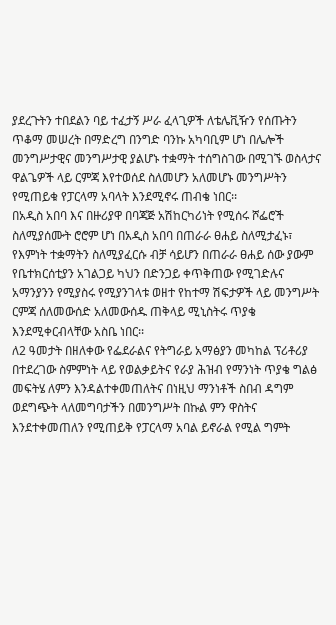ያደረጉትን ተበደልን ባይ ተፈታኝ ሥራ ፈላጊዎች ለቴሌቪዥን የሰጡትን ጥቆማ መሠረት በማድረግ በንግድ ባንኩ አካባቢም ሆነ በሌሎች መንግሥታዊና መንግሥታዊ ያልሆኑ ተቋማት ተሰግስገው በሚገኙ ወስላታና ዋልጌዎች ላይ ርምጃ እየተወሰደ ስለመሆን አለመሆኑ መንግሥትን የሚጠይቁ የፓርላማ አባላት እንደሚኖሩ ጠብቄ ነበር፡፡
በአዲስ አበባ እና በዙሪያዋ በባጃጅ አሽከርካሪነት የሚሰሩ ሾፌሮች ስለሚያሰሙት ሮሮም ሆነ በአዲስ አበባ በጠራራ ፀሐይ ስለሚታፈኑ፣ የእምነት ተቋማትን ስለሚያፈርሱ ብቻ ሳይሆን በጠራራ ፀሐይ ሰው ያውም የቤተክርሰቲያን አገልጋይ ካህን በድንጋይ ቀጥቅጠው የሚገድሉና አማንያንን የሚያስሩ የሚያንገላቱ ወዘተ የከተማ ሽፍታዎች ላይ መንግሥት ርምጃ ሰለመውሰድ አለመውሰዱ ጠቅላይ ሚኒስትሩ ጥያቄ እንደሚቀርብላቸው አስቤ ነበር፡፡
ለ2 ዓመታት በዘለቀው የፌደራልና የትግራይ አማፅያን መካከል ፕሪቶሪያ በተደረገው ስምምነት ላይ የወልቃይትና የራያ ሕዝብ የማንነት ጥያቄ ግልፅ መፍትሄ ለምን እንዳልተቀመጠለትና በነዚህ ማንነቶች ስበብ ዳግም ወደግጭት ላለመግባታችን በመንግሥት በኩል ምን ዋስትና እንደተቀመጠለን የሚጠይቅ የፓርላማ አባል ይኖራል የሚል ግምት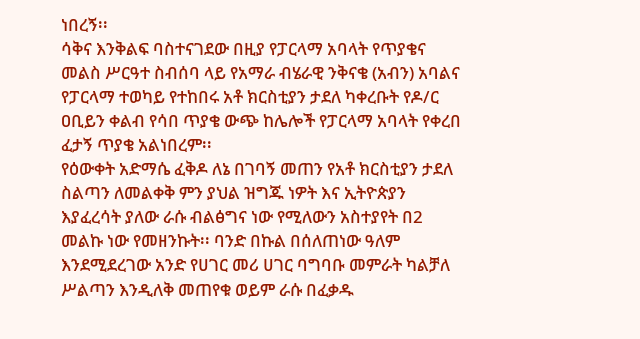ነበረኝ፡፡
ሳቅና እንቅልፍ ባስተናገደው በዚያ የፓርላማ አባላት የጥያቄና መልስ ሥርዓተ ስብሰባ ላይ የአማራ ብሄራዊ ንቅናቄ (አብን) አባልና የፓርላማ ተወካይ የተከበሩ አቶ ክርስቲያን ታደለ ካቀረቡት የዶ/ር ዐቢይን ቀልብ የሳበ ጥያቄ ውጭ ከሌሎች የፓርላማ አባላት የቀረበ ፈታኝ ጥያቄ አልነበረም፡፡
የዕውቀት አድማሴ ፈቅዶ ለኔ በገባኝ መጠን የአቶ ክርስቲያን ታደለ ስልጣን ለመልቀቅ ምን ያህል ዝግጁ ነዎት እና ኢትዮጵያን እያፈረሳት ያለው ራሱ ብልፅግና ነው የሚለውን አስተያየት በ2 መልኩ ነው የመዘንኩት፡፡ ባንድ በኩል በሰለጠነው ዓለም እንደሚደረገው አንድ የሀገር መሪ ሀገር ባግባቡ መምራት ካልቻለ ሥልጣን እንዲለቅ መጠየቁ ወይም ራሱ በፈቃዱ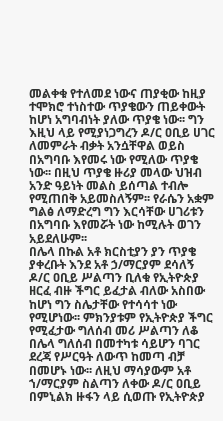መልቀቁ የተለመደ ነውና ጠያቂው ከዚያ ተሞክሮ ተነስተው ጥያቄውን ጠይቀውት ከሆነ አግባብነት ያለው ጥያቄ ነው፡፡ ግን እዚህ ላይ የሚያነጋግረን ዶ/ር ዐቢይ ሀገር ለመምራት ብቃት አንሷቸዋል ወይስ በአግባቡ እየመሩ ነው የሚለው ጥያቄ ነው፡፡ በዚህ ጥያቄ ዙሪያ መላው ህዝብ አንድ ዓይነት መልስ ይሰጣል ተብሎ የሚጠበቅ አይመስለኝም፡፡ የራሴን አቋም ግልፅ ለማድረግ ግን እርሳቸው ሀገሪቱን በአግባቡ እየመሯት ነው ከሚሉት ወገን አይደለሁም፡፡
በሌላ በኩል አቶ ክርስቲያን ያን ጥያቄ ያቀረቡት እንደ አቶ ኃ/ማርያም ደሳለኝ ዶ/ር ዐቢይ ሥልጣን ቢለቁ የኢትዮጵያ ዘርፈ ብዙ ችግር ይፈታል ብለው አስበው ከሆነ ግን ስሌታቸው የተሳሳተ ነው የሚሆነው፡፡ ምክንያቱም የኢትዮጵያ ችግር የሚፈታው ግለሰብ መሪ ሥልጣን ለቆ በሌላ ግለሰብ በመተካቱ ሳይሆን ባገር ደረጃ የሥርዓት ለውጥ ከመጣ ብቻ በመሆኑ ነው፡፡ ለዚህ ማሳያውም አቶ ኀ/ማርያም ስልጣን ለቀው ዶ/ር ዐቢይ በምኒልክ ዙፋን ላይ ሲወጡ የኢትዮጵያ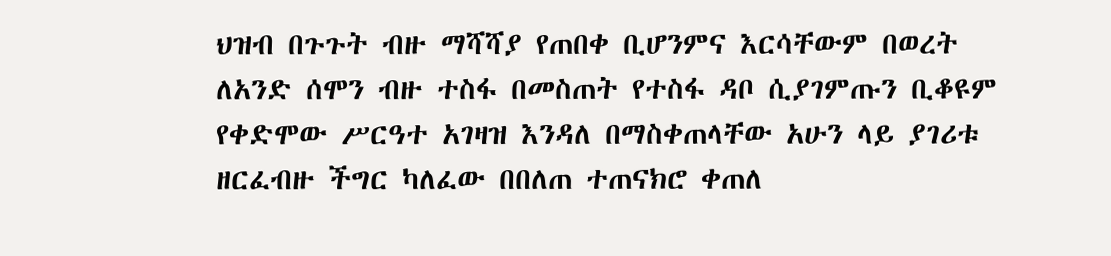ህዝብ በጉጉት ብዙ ማሻሻያ የጠበቀ ቢሆንምና እርሳቸውም በወረት ለአንድ ሰሞን ብዙ ተስፋ በመስጠት የተስፋ ዳቦ ሲያገምጡን ቢቆዩም የቀድሞው ሥርዓተ አገዛዝ እንዳለ በማስቀጠላቸው አሁን ላይ ያገሪቱ ዘርፈብዙ ችግር ካለፈው በበለጠ ተጠናክሮ ቀጠለ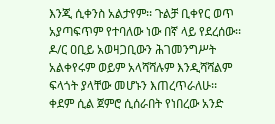እንጂ ሲቀንስ አልታየም፡፡ ጉልቻ ቢቀየር ወጥ አያጣፍጥም የተባለው ነው በኛ ላይ የደረሰው፡፡
ዶ/ር ዐቢይ አወዛጋቢውን ሕገመንግሥት አልቀየሩም ወይም አላሻሻሉም እንዲሻሻልም ፍላጎት ያላቸው መሆኑን እጠረጥራለሁ፡፡
ቀደም ሲል ጀምሮ ሲሰራበት የነበረው አንድ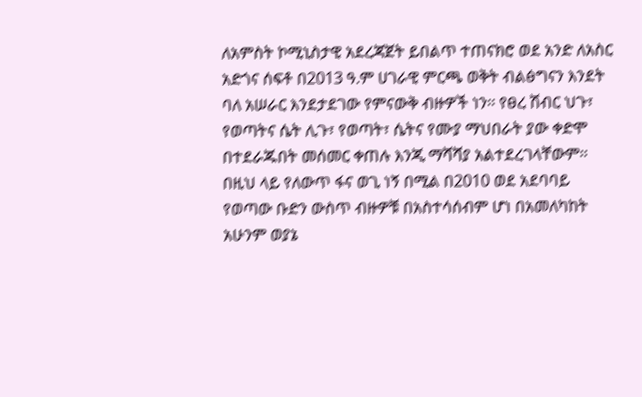ለአምስት ኮሚኒስታዊ አደረጃጀት ይበልጥ ተጠናክሮ ወደ አንድ ለአስር አድጎና ሰፍቶ በ2013 ዓ.ም ሀገራዊ ምርጫ ወቅት ብልፅግናን እንደት ባለ አሠራር እንደታደገው የምናውቅ ብዙዎች ነን፡፡ የፀረ ሽብር ህጉ፣ የወጣትና ሴት ሊጉ፣ የወጣት፣ ሴትና የሙያ ማህበራት ያው ቀድሞ በተደራጁበት መሰመር ቀጠሉ እንጂ ማሻሻያ አልተደረገላቸውም፡፡ በዚህ ላይ የለውጥ ፋና ወጊ ነኝ በሚል በ2010 ወደ አደባባይ የወጣው ቡድን ውስጥ ብዙዎቹ በአስተሳሰብም ሆነ በአመለካከት አሁንም ወያኔ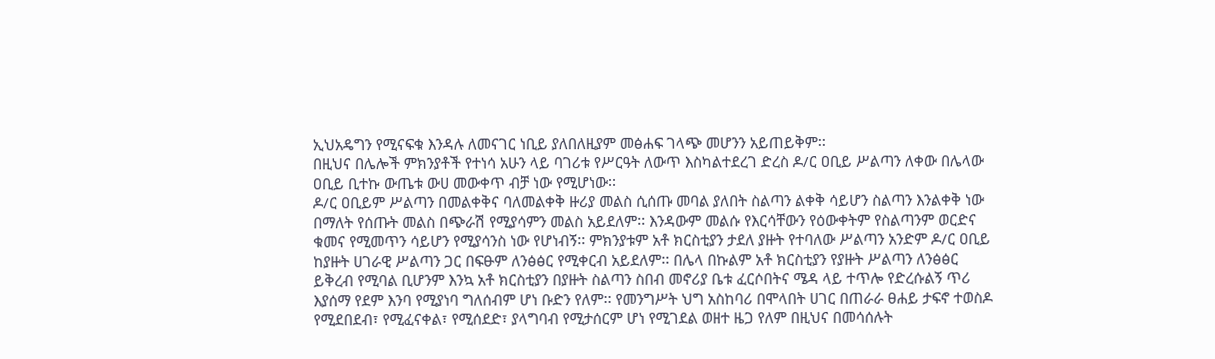ኢህአዴግን የሚናፍቁ እንዳሉ ለመናገር ነቢይ ያለበለዚያም መፅሐፍ ገላጭ መሆንን አይጠይቅም፡፡
በዚህና በሌሎች ምክንያቶች የተነሳ አሁን ላይ ባገሪቱ የሥርዓት ለውጥ እስካልተደረገ ድረስ ዶ/ር ዐቢይ ሥልጣን ለቀው በሌላው ዐቢይ ቢተኩ ውጤቱ ውሀ መውቀጥ ብቻ ነው የሚሆነው፡፡
ዶ/ር ዐቢይም ሥልጣን በመልቀቅና ባለመልቀቅ ዙሪያ መልስ ሲሰጡ መባል ያለበት ስልጣን ልቀቅ ሳይሆን ስልጣን እንልቀቅ ነው በማለት የሰጡት መልስ በጭራሽ የሚያሳምን መልስ አይደለም፡፡ እንዳውም መልሱ የእርሳቸውን የዕውቀትም የስልጣንም ወርድና ቁመና የሚመጥን ሳይሆን የሚያሳንስ ነው የሆነብኝ፡፡ ምክንያቱም አቶ ክርስቲያን ታደለ ያዙት የተባለው ሥልጣን አንድም ዶ/ር ዐቢይ ከያዙት ሀገራዊ ሥልጣን ጋር በፍፁም ለንፅፅር የሚቀርብ አይደለም፡፡ በሌላ በኩልም አቶ ክርስቲያን የያዙት ሥልጣን ለንፅፅር ይቅረብ የሚባል ቢሆንም እንኳ አቶ ክርስቲያን በያዙት ስልጣን ስበብ መኖሪያ ቤቱ ፈርሶበትና ሜዳ ላይ ተጥሎ የድረሱልኝ ጥሪ እያሰማ የደም እንባ የሚያነባ ግለሰብም ሆነ ቡድን የለም፡፡ የመንግሥት ህግ አስከባሪ በሞላበት ሀገር በጠራራ ፀሐይ ታፍኖ ተወስዶ የሚደበደብ፣ የሚፈናቀል፣ የሚሰደድ፣ ያላግባብ የሚታሰርም ሆነ የሚገደል ወዘተ ዜጋ የለም በዚህና በመሳሰሉት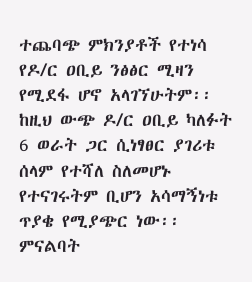ተጨባጭ ምክንያቶች የተነሳ የዶ/ር ዐቢይ ንፅፅር ሚዛን የሚደፋ ሆኖ አላገኘሁትም፡፡
ከዚህ ውጭ ዶ/ር ዐቢይ ካለፉት 6 ወራት ጋር ሲነፃፀር ያገሪቱ ሰላም የተሻለ ስለመሆኑ የተናገሩትም ቢሆን አሳማኝነቱ ጥያቄ የሚያጭር ነው፡፡ ምናልባት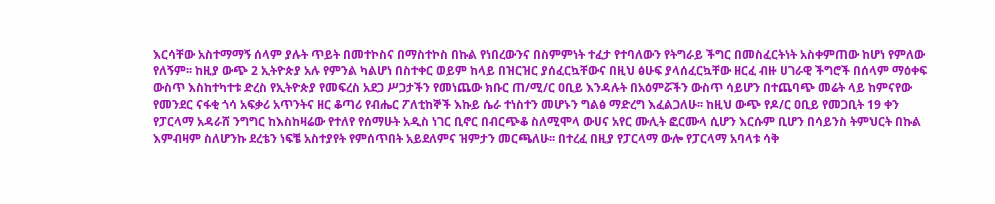እርሳቸው አስተማማኝ ሰላም ያሉት ጥይት በመተኮስና በማስተኮስ በኩል የነበረውንና በስምምነት ተፈታ የተባለውን የትግራይ ችግር በመስፈርትነት አስቀምጠው ከሆነ የምለው የለኝም፡፡ ከዚያ ውጭ 2 ኢትዮጵያ አሉ የምንል ካልሆነ በስተቀር ወይም ከላይ በዝርዝር ያሰፈርኳቸውና በዚህ ፅሁፍ ያላሰፈርኳቸው ዘርፈ ብዙ ሀገራዊ ችግሮች በሰላም ማዕቀፍ ውስጥ እስከተካተቱ ድረስ የኢትዮጵያ የመፍረስ አደጋ ሥጋታችን የመነጨው ክቡር ጠ/ሚ/ር ዐቢይ እንዳሉት በአዕምሯችን ውስጥ ሳይሆን በተጨባጭ መሬት ላይ ከምናየው የመንደር ናፋቂ ጎሳ አፍቃሪ አጥንትና ዘር ቆጣሪ የብሔር ፖለቲከኞች እኩይ ሴራ ተነስተን መሆኑን ግልፅ ማድረግ እፈልጋለሁ፡፡ ከዚህ ውጭ የዶ/ር ዐቢይ የመጋቢት 19 ቀን የፓርላማ አዳራሸ ንግግር ከእስከዛሬው የተለየ የሰማሁት አዲስ ነገር ቢኖር በብርጭቆ ስለሚሞላ ውሀና አየር ሙሊት ፎርሙላ ሲሆን እርሱም ቢሆን በሳይንስ ትምህርት በኩል እምብዛም ስለሆንኩ ደረቴን ነፍቼ አስተያየት የምሰጥበት አይደለምና ዝምታን መርጫለሁ፡፡ በተረፈ በዚያ የፓርላማ ውሎ የፓርላማ አባላቱ ሳቅ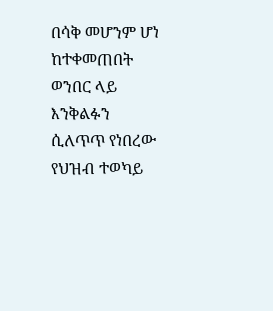በሳቅ መሆንም ሆነ ከተቀመጠበት ወንበር ላይ እንቅልፉን ሲለጥጥ የነበረው የህዝብ ተወካይ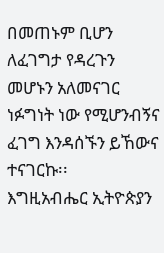በመጠኑም ቢሆን ለፈገግታ የዳረጉን መሆኑን አለመናገር ነፉግነት ነው የሚሆንብኝና ፈገግ እንዳሰኙን ይኸውና ተናገርኩ፡፡
እግዚአብሔር ኢትዮጵያን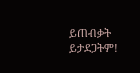ይጠብቃት ይታደጋትም!